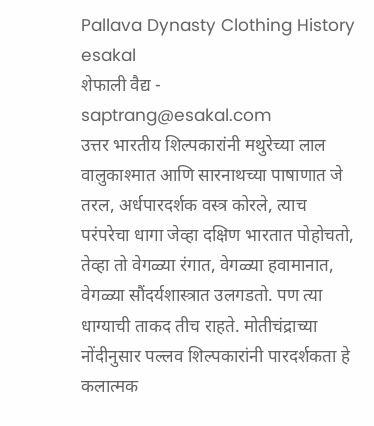Pallava Dynasty Clothing History
esakal
शेफाली वैद्य - saptrang@esakal.com
उत्तर भारतीय शिल्पकारांनी मथुरेच्या लाल वालुकाश्मात आणि सारनाथच्या पाषाणात जे तरल, अर्धपारदर्शक वस्त्र कोरले, त्याच परंपरेचा धागा जेव्हा दक्षिण भारतात पोहोचतो, तेव्हा तो वेगळ्या रंगात, वेगळ्या हवामानात, वेगळ्या सौंदर्यशास्त्रात उलगडतो. पण त्या धाग्याची ताकद तीच राहते. मोतीचंद्राच्या नोंदीनुसार पल्लव शिल्पकारांनी पारदर्शकता हे कलात्मक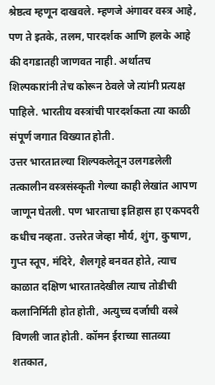श्रेष्ठत्व म्हणून दाखवले. म्हणजे अंगावर वस्त्र आहे, पण ते इतके, तलम, पारदर्शक आणि हलके आहे की दगडातही जाणवत नाही. अर्थातच शिल्पकारांनी तेच कोरून ठेवले जे त्यांनी प्रत्यक्ष पाहिले. भारतीय वस्त्रांची पारदर्शकता त्या काळी संपूर्ण जगात विख्यात होती.
उत्तर भारतातल्या शिल्पकलेतून उलगडलेली तत्कालीन वस्त्रसंस्कृती गेल्या काही लेखांत आपण जाणून घेतली. पण भारताचा इतिहास हा एकपदरी कधीच नव्हता. उत्तरेत जेव्हा मौर्य, शुंग, कुषाण, गुप्त स्तूप, मंदिरे, शैलगृहे बनवत होते, त्याच काळात दक्षिण भारतातदेखील त्याच तोडीची कलानिर्मिती होत होती, अत्युच्च दर्जाची वस्त्रे विणली जात होती. कॉमन ईराच्या सातव्या शतकात,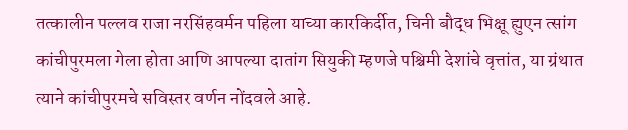तत्कालीन पल्लव राजा नरसिंहवर्मन पहिला याच्या कारकिर्दीत, चिनी बौद्ध भिक्षू ह्युएन त्सांग कांचीपुरमला गेला होता आणि आपल्या दातांग सियुकी म्हणजे पश्चिमी देशांचे वृत्तांत, या ग्रंथात त्याने कांचीपुरमचे सविस्तर वर्णन नोंदवले आहे.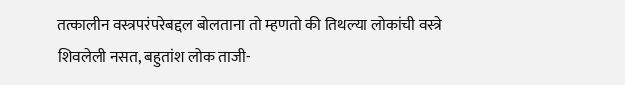तत्कालीन वस्त्रपरंपरेबद्दल बोलताना तो म्हणतो की तिथल्या लोकांची वस्त्रे शिवलेली नसत, बहुतांश लोक ताजी-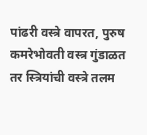पांढरी वस्त्रे वापरत, पुरुष कमरेभोवती वस्त्र गुंडाळत तर स्त्रियांची वस्त्रे तलम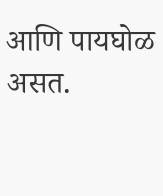आणि पायघोळ असत.